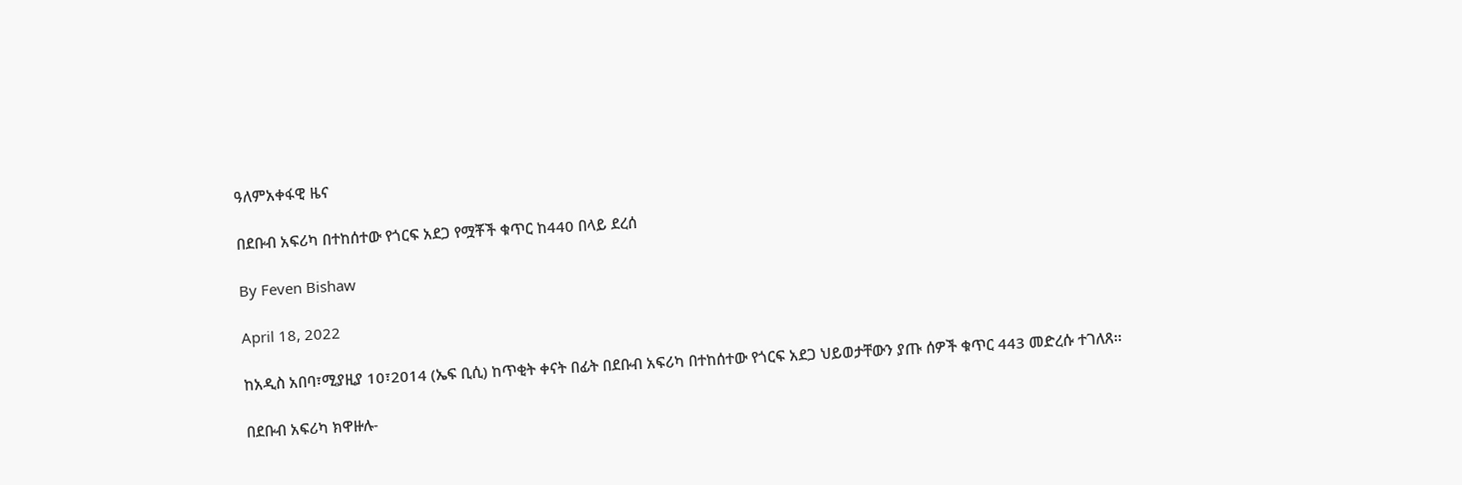ዓለምአቀፋዊ ዜና

በደቡብ አፍሪካ በተከሰተው የጎርፍ አደጋ የሟቾች ቁጥር ከ440 በላይ ደረሰ

By Feven Bishaw

April 18, 2022

ከአዲስ አበባ፣ሚያዚያ 10፣2014 (ኤፍ ቢሲ) ከጥቂት ቀናት በፊት በደቡብ አፍሪካ በተከሰተው የጎርፍ አደጋ ህይወታቸውን ያጡ ሰዎች ቁጥር 443 መድረሱ ተገለጸ፡፡

በደቡብ አፍሪካ ክዋዙሉ-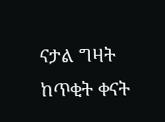ናታል ግዛት ከጥቂት ቀናት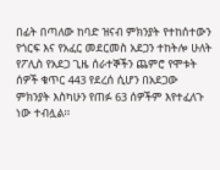በፊት በጣለው ከባድ ዝናብ ምክንያት የተከሰተውን የጎርፍ እና የአፈር መደርመስ አደጋን ተከትሎ ሁለት የፖሊስ የአደጋ ጊዜ ሰራተኞችን ጨምሮ የሞቱት ሰዎች ቁጥር 443 የደረሰ ሲሆን በአደጋው ምክንያት እስካሁን የጠፉ 63 ሰዎችም እየተፈለጉ ነው ተብሏል፡፡